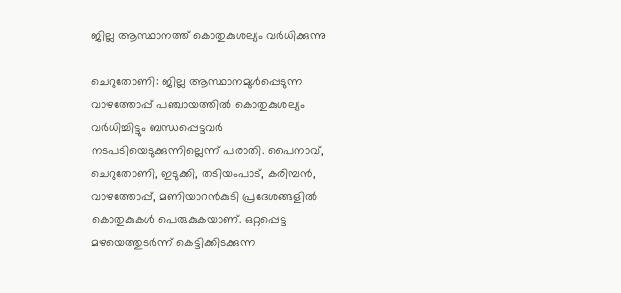ജില്ല ആസ്ഥാനത്ത് കൊതുകുശല്യം വർധിക്കുന്നു

ചെറുതോണി: ജില്ല ആസ്ഥാനമുൾപ്പെടുന്ന വാഴത്തോപ്പ് പഞ്ചായത്തിൽ കൊതുകുശല്യം വർധിച്ചിട്ടും ബന്ധപ്പെട്ടവർ നടപടിയെടുക്കുന്നില്ലെന്ന് പരാതി. പൈനാവ്, ചെറുതോണി, ഇടുക്കി, തടിയംപാട്, കരിമ്പൻ, വാഴത്തോപ്പ്, മണിയാറൻകുടി പ്രദേശങ്ങളിൽ കൊതുകുകൾ പെരുകുകയാണ്. ഒറ്റപ്പെട്ട മഴയെത്തുടർന്ന് കെട്ടിക്കിടക്കുന്ന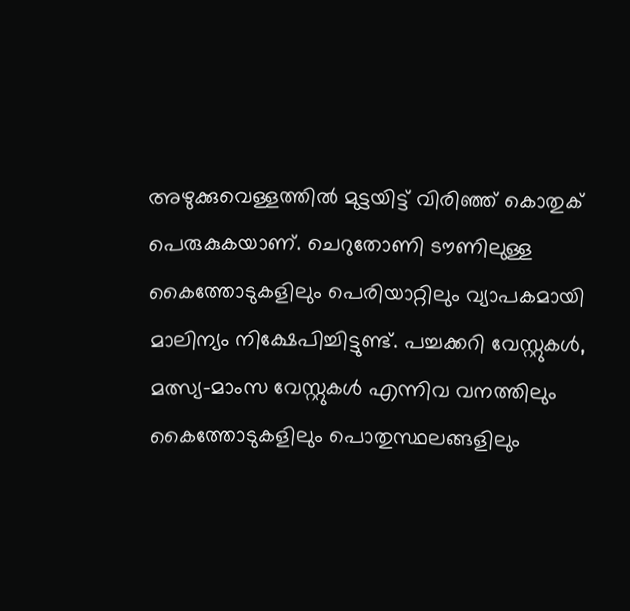അഴുക്കുവെള്ളത്തിൽ മുട്ടയിട്ട് വിരിഞ്ഞ് കൊതുക് പെരുകുകയാണ്. ചെറുതോണി ടൗണിലുള്ള കൈത്തോടുകളിലും പെരിയാറ്റിലും വ്യാപകമായി മാലിന്യം നിക്ഷേപിച്ചിട്ടുണ്ട്. പച്ചക്കറി വേസ്റ്റുകൾ, മത്സ്യ-മാംസ വേസ്റ്റുകൾ എന്നിവ വനത്തിലും കൈത്തോടുകളിലും പൊതുസ്ഥലങ്ങളിലും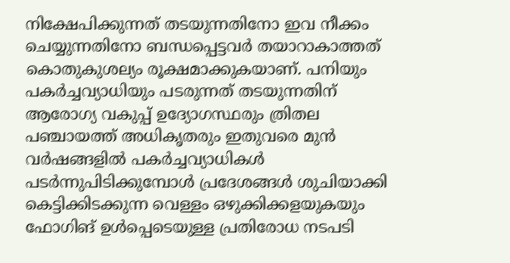നിക്ഷേപിക്കുന്നത് തടയുന്നതിനോ ഇവ നീക്കം ചെയ്യുന്നതിനോ ബന്ധപ്പെട്ടവർ തയാറാകാത്തത് കൊതുകുശല്യം രൂക്ഷമാക്കുകയാണ്. പനിയും പകർച്ചവ്യാധിയും പടരുന്നത് തടയുന്നതിന് ആരോഗ്യ വകുപ്പ് ഉദ്യോഗസ്ഥരും ത്രിതല പഞ്ചായത്ത് അധികൃതരും ഇതുവരെ മുൻ വർഷങ്ങളിൽ പകർച്ചവ്യാധികൾ പടർന്നുപിടിക്കുമ്പോൾ പ്രദേശങ്ങൾ ശുചിയാക്കി കെട്ടിക്കിടക്കുന്ന വെള്ളം ഒഴുക്കിക്കളയുകയും ഫോഗിങ് ഉൾപ്പെടെയുള്ള പ്രതിരോധ നടപടി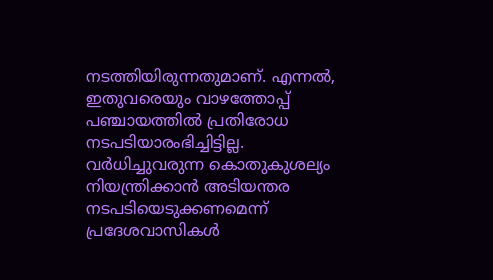നടത്തിയിരുന്നതുമാണ്. എന്നൽ, ഇതുവരെയും വാഴത്തോപ്പ് പഞ്ചായത്തിൽ പ്രതിരോധ നടപടിയാരംഭിച്ചിട്ടില്ല. വർധിച്ചുവരുന്ന കൊതുകുശല്യം നിയന്ത്രിക്കാൻ അടിയന്തര നടപടിയെടുക്കണമെന്ന് പ്രദേശവാസികൾ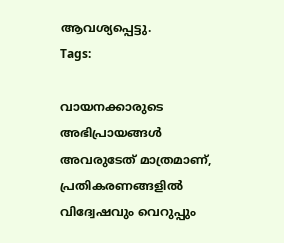ആവശ്യപ്പെട്ടു.
Tags:

വായനക്കാരുടെ അഭിപ്രായങ്ങള്‍ അവരുടേത് മാത്രമാണ്, പ്രതികരണങ്ങളിൽ വിദ്വേഷവും വെറുപ്പും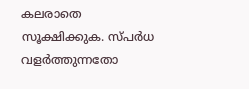കലരാതെ സൂക്ഷിക്കുക. സ്പർധ വളർത്തുന്നതോ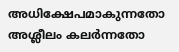അധിക്ഷേപമാകുന്നതോ അശ്ലീലം കലർന്നതോ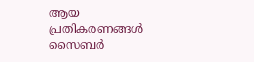ആയ പ്രതികരണങ്ങൾ സൈബർ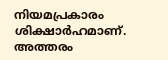നിയമപ്രകാരം ശിക്ഷാർഹമാണ്. അത്തരം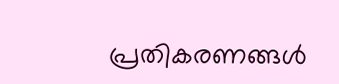പ്രതികരണങ്ങൾ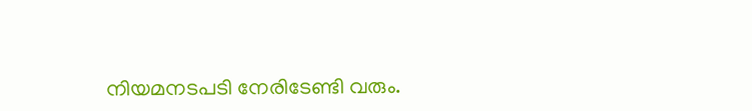നിയമനടപടി നേരിടേണ്ടി വരും.